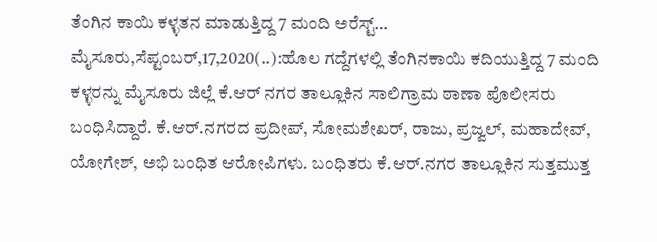ತೆಂಗಿನ ಕಾಯಿ ಕಳ್ಳತನ ಮಾಡುತ್ತಿದ್ದ 7 ಮಂದಿ ಅರೆಸ್ಟ್… ಮೈಸೂರು,ಸೆಪ್ಟಂಬರ್,17,2020(..):ಹೊಲ ಗದ್ದೆಗಳಲ್ಲಿ ತೆಂಗಿನಕಾಯಿ ಕದಿಯುತ್ತಿದ್ದ 7 ಮಂದಿ ಕಳ್ಳರನ್ನು ಮೈಸೂರು ಜಿಲ್ಲೆ ಕೆ.ಆರ್ ನಗರ ತಾಲ್ಲೂಕಿನ ಸಾಲಿಗ್ರಾಮ ಠಾಣಾ ಪೊಲೀಸರು ಬಂಧಿಸಿದ್ದಾರೆ. ಕೆ.ಆರ್.ನಗರದ ಪ್ರದೀಪ್, ಸೋಮಶೇಖರ್, ರಾಜು, ಪ್ರಜ್ವಲ್, ಮಹಾದೇವ್, ಯೋಗೇಶ್, ಅಭಿ ಬಂಧಿತ ಆರೋಪಿಗಳು. ಬಂಧಿತರು ಕೆ.ಆರ್.ನಗರ ತಾಲ್ಲೂಕಿನ ಸುತ್ತಮುತ್ತ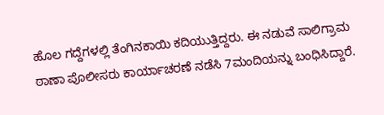ಹೊಲ ಗದ್ದೆಗಳಲ್ಲಿ ತೆಂಗಿನಕಾಯಿ ಕದಿಯುತ್ತಿದ್ದರು. ಈ ನಡುವೆ ಸಾಲಿಗ್ರಾಮ ಠಾಣಾ ಪೊಲೀಸರು ಕಾರ್ಯಾಚರಣೆ ನಡೆಸಿ 7ಮಂದಿಯನ್ನು ಬಂಧಿಸಿದ್ದಾರೆ.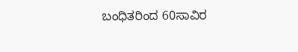ಬಂಧಿತರಿಂದ 60ಸಾವಿರ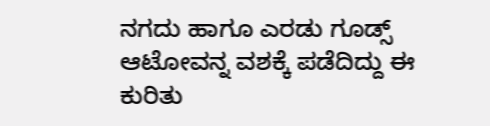ನಗದು ಹಾಗೂ ಎರಡು ಗೂಡ್ಸ್ ಆಟೋವನ್ನ ವಶಕ್ಕೆ ಪಡೆದಿದ್ದು ಈ ಕುರಿತು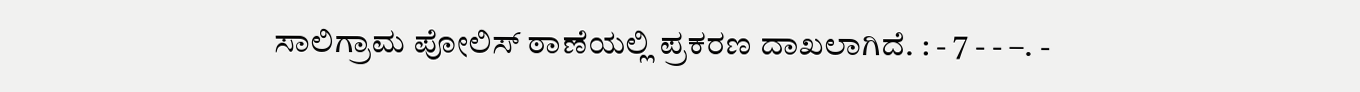ಸಾಲಿಗ್ರಾಮ ಪೋಲಿಸ್ ಠಾಣೆಯಲ್ಲಿ ಪ್ರಕರಣ ದಾಖಲಾಗಿದೆ. : - 7 - - –. -